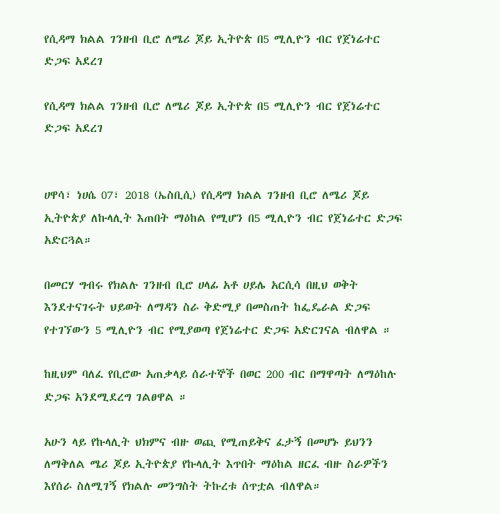የሲዳማ ክልል ገንዘብ ቢሮ ለሜሪ ጆይ ኢትዮጵ በ5 ሚሊዮን ብር የጀነሬተር ድጋፍ አደረገ

የሲዳማ ክልል ገንዘብ ቢሮ ለሜሪ ጆይ ኢትዮጵ በ5 ሚሊዮን ብር የጀነሬተር ድጋፍ አደረገ


ሀዋሳ፣ ነሀሴ 07፣ 2018 (ኤስቢሲ) የሲዳማ ክልል ገንዘብ ቢሮ ለሜሪ ጆይ ኢትዮጵያ ለኩላሊት እጠበት ማዕከል የሚሆን በ5 ሚሊዮን ብር የጀነሬተር ድጋፍ አድርጓል።

በመርሃ ግብሩ የክልሉ ገንዘብ ቢሮ ሀላፊ አቶ ሀይሌ አርሲሳ በዚህ ወቅት እንደተናገሩት ህይወት ለማዳን ስራ ቅድሚያ በመስጠት ከፌዴራል ድጋፍ የተገኘውን 5 ሚሊዮን ብር የሚያወጣ የጀነሬተር ድጋፍ አድርገናል ብለዋል ።

ከዚህም ባለፈ የቢሮው አጠቃላይ ሰራተኞች በወር 200 ብር በማዋጣት ለማዕከሉ ድጋፍ አንደሚደረግ ገልፀዋል ።

አሁን ላይ የኩላሊት ህክምና ብዙ ወጪ የሚጠይቅና ፈታኝ በመሆኑ ይህንን ለማቅለል ሜሪ ጆይ ኢትዮጵያ የኩላሊት እጥበት ማዕከል ዘርፈ ብዙ ስራዎችን እየሰራ ስለሚገኝ የክልሉ መንግስት ትኩረቱ ሰጥቷል ብለዋል።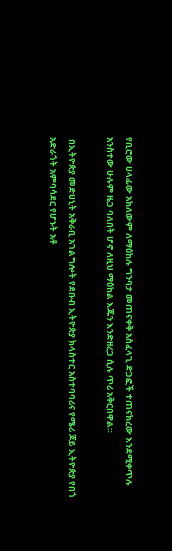የቢሮው ሀላፊው አክለውም ለማዕከሉ ግንባታ መጠናቀቅ አስፈላጊ ድጋፎች ተጠናክረው እንደሚቀጥሉ አንስተው ሁሉም ዜጋ ባለበት ሆኖ ለዚህ ማዕከል እጁን እንድዘረጋ ሲሉ ጥሪ አቅርበዋል።

 በኢትዮጵያ መድሀኒት አቅራቢ አገልግሎት የደቡብ ኢትዮጵያ ክላስተር አስተባባሪና የሜሪ ጆይ ኢትዮጵያ የበጎ አድራጎት አምባሳደር የሆኑት አቶ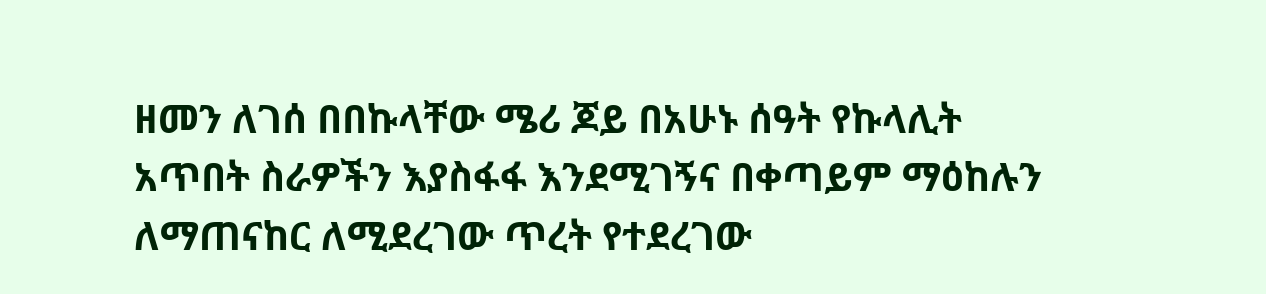ዘመን ለገሰ በበኩላቸው ሜሪ ጆይ በአሁኑ ሰዓት የኩላሊት አጥበት ስራዎችን እያስፋፋ እንደሚገኝና በቀጣይም ማዕከሉን ለማጠናከር ለሚደረገው ጥረት የተደረገው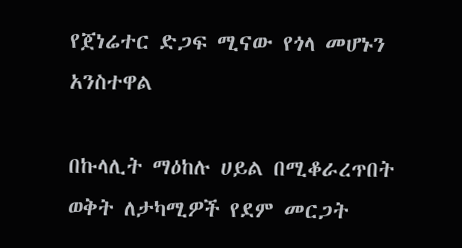የጀነሬተር ድጋፍ ሚናው የጎላ መሆኑን አንስተዋል

በኩላሊት ማዕከሉ ሀይል በሚቆራረጥበት ወቅት ለታካሚዎች የደም መርጋት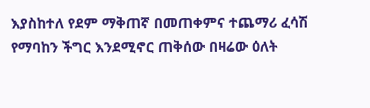እያስከተለ የደም ማቅጠኛ በመጠቀምና ተጨማሪ ፈሳሽ የማባከን ችግር እንደሚኖር ጠቅሰው በዛሬው ዕለት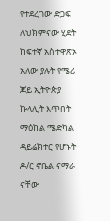የተደረገው ድጋፍ ለህክምናው ሂደት ከፍተኛ አስተዋጽኦ አለው ያሉት የሜሪ ጆይ ኢትዮጵያ ኩላሊት እጥበት ማዕከል ሜድካል ዳይሬክተር የሆኑት ዶ/ር ኖቤል ናማራ ናቸው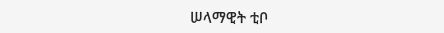ሠላማዊት ቲቦ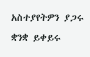አስተያየትዎን ያጋሩ
ቋንቋ ይቀይሩ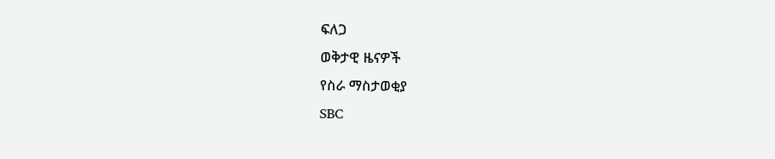ፍለጋ
ወቅታዊ ዜናዎች
የስራ ማስታወቂያ
SBC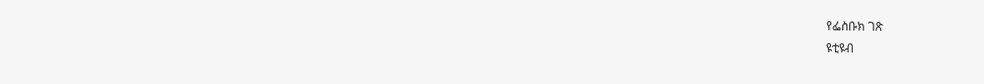የፌስቡክ ገጽ
ዩቲዩብ